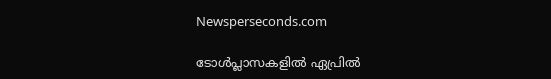Newsperseconds.com

ടോള്‍പ്ലാസകളില്‍ ഏപ്രില്‍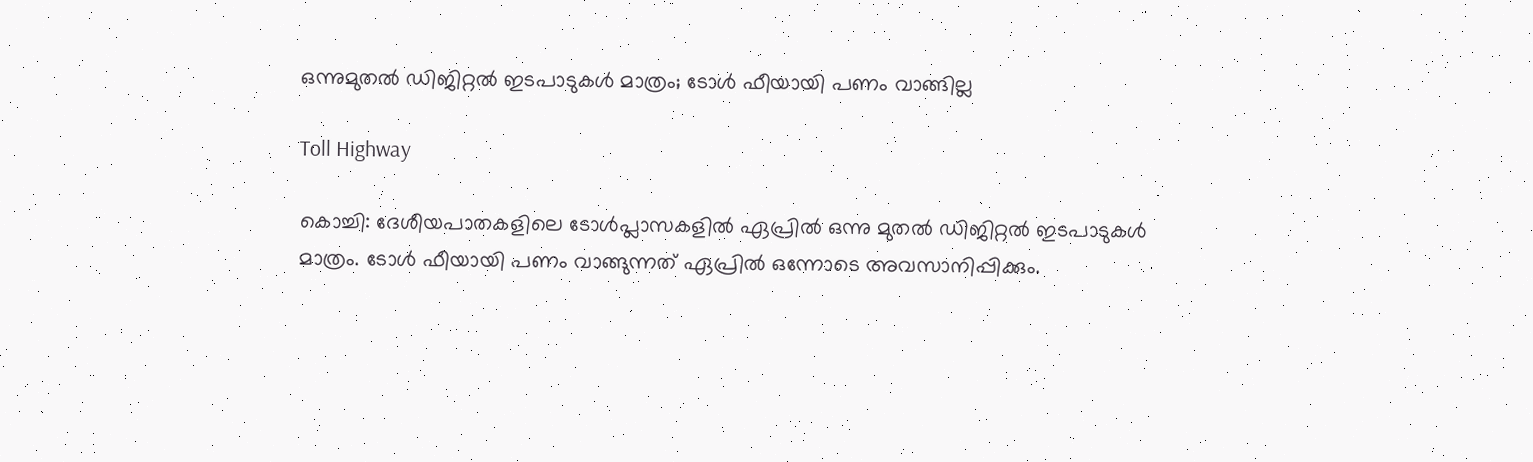ഒന്നുമുതല്‍ ഡിജിറ്റല്‍ ഇടപാടുകള്‍ മാത്രം; ടോള്‍ ഫീയായി പണം വാങ്ങില്ല

Toll Highway

കൊച്ചി: ദേശീയപാതകളിലെ ടോള്‍പ്ലാസകളില്‍ ഏപ്രില്‍ ഒന്നു മുതല്‍ ഡിജിറ്റല്‍ ഇടപാടുകള്‍ മാത്രം. ടോള്‍ ഫീയായി പണം വാങ്ങുന്നത് ഏപ്രില്‍ ഒന്നോടെ അവസാനിപ്പിക്കും.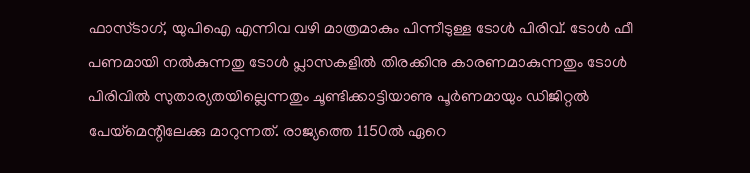ഫാസ്ടാഗ്, യുപിഐ എന്നിവ വഴി മാത്രമാകും പിന്നീടുള്ള ടോള്‍ പിരിവ്. ടോള്‍ ഫീ പണമായി നല്‍കുന്നതു ടോള്‍ പ്ലാസകളില്‍ തിരക്കിനു കാരണമാകുന്നതും ടോള്‍ പിരിവില്‍ സുതാര്യതയില്ലെന്നതും ചൂണ്ടിക്കാട്ടിയാണു പൂര്‍ണമായും ഡിജിറ്റല്‍ പേയ്‌മെന്റിലേക്കു മാറുന്നത്. രാജ്യത്തെ 1150ല്‍ ഏറെ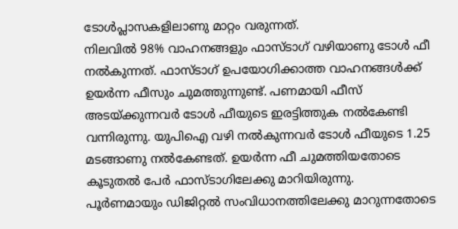ടോള്‍പ്ലാസകളിലാണു മാറ്റം വരുന്നത്.
നിലവില്‍ 98% വാഹനങ്ങളും ഫാസ്ടാഗ് വഴിയാണു ടോള്‍ ഫീ നല്‍കുന്നത്. ഫാസ്ടാഗ് ഉപയോഗിക്കാത്ത വാഹനങ്ങള്‍ക്ക് ഉയര്‍ന്ന ഫീസും ചുമത്തുന്നുണ്ട്. പണമായി ഫീസ് അടയ്ക്കുന്നവര്‍ ടോള്‍ ഫീയുടെ ഇരട്ടിത്തുക നല്‍കേണ്ടി വന്നിരുന്നു. യുപിഐ വഴി നല്‍കുന്നവര്‍ ടോള്‍ ഫീയുടെ 1.25 മടങ്ങാണു നല്‍കേണ്ടത്. ഉയര്‍ന്ന ഫീ ചുമത്തിയതോടെ കൂടുതല്‍ പേര്‍ ഫാസ്ടാഗിലേക്കു മാറിയിരുന്നു.
പൂര്‍ണമായും ഡിജിറ്റല്‍ സംവിധാനത്തിലേക്കു മാറുന്നതോടെ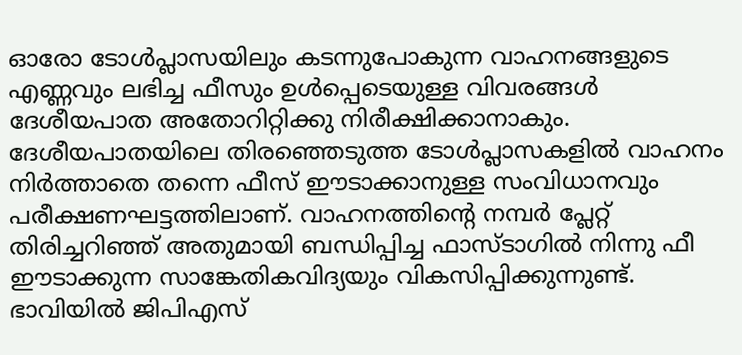ഓരോ ടോള്‍പ്ലാസയിലും കടന്നുപോകുന്ന വാഹനങ്ങളുടെ എണ്ണവും ലഭിച്ച ഫീസും ഉള്‍പ്പെടെയുള്ള വിവരങ്ങള്‍ ദേശീയപാത അതോറിറ്റിക്കു നിരീക്ഷിക്കാനാകും. ദേശീയപാതയിലെ തിരഞ്ഞെടുത്ത ടോള്‍പ്ലാസകളില്‍ വാഹനം നിര്‍ത്താതെ തന്നെ ഫീസ് ഈടാക്കാനുള്ള സംവിധാനവും പരീക്ഷണഘട്ടത്തിലാണ്. വാഹനത്തിന്റെ നമ്പര്‍ പ്ലേറ്റ് തിരിച്ചറിഞ്ഞ് അതുമായി ബന്ധിപ്പിച്ച ഫാസ്ടാഗില്‍ നിന്നു ഫീ ഈടാക്കുന്ന സാങ്കേതികവിദ്യയും വികസിപ്പിക്കുന്നുണ്ട്. ഭാവിയില്‍ ജിപിഎസ്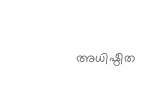അധിഷ്ഠിത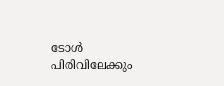ടോള്‍ പിരിവിലേക്കും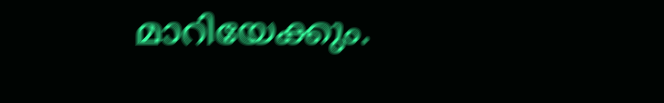മാറിയേക്കും.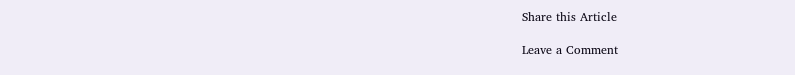Share this Article

Leave a Comment